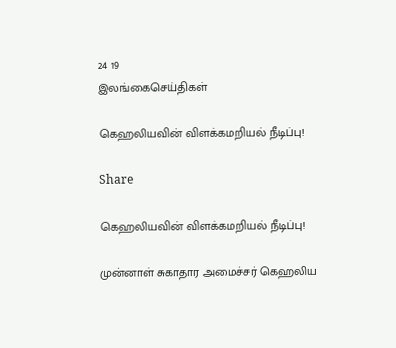24 19
இலங்கைசெய்திகள்

கெஹலியவின் விளக்கமறியல் நீடிப்பு!

Share

கெஹலியவின் விளக்கமறியல் நீடிப்பு!

முன்னாள் சுகாதார அமைச்சர் கெஹலிய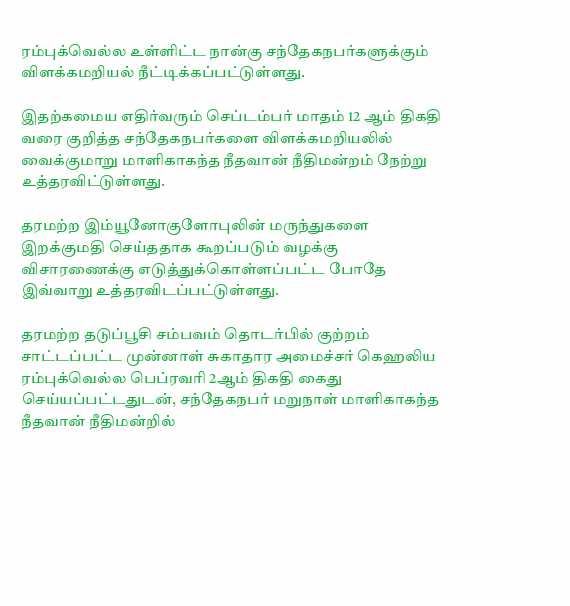ரம்புக்வெல்ல உள்ளிட்ட நான்கு சந்தேகநபர்களுக்கும் விளக்கமறியல் நீட்டிக்கப்பட்டுள்ளது.

இதற்கமைய எதிர்வரும் செப்டம்பர் மாதம் 12 ஆம் திகதி வரை குறித்த சந்தேகநபர்களை விளக்கமறியலில் வைக்குமாறு மாளிகாகந்த நீதவான் நீதிமன்றம் நேற்று உத்தரவிட்டுள்ளது.

தரமற்ற இம்யூனோகுளோபுலின் மருந்துகளை இறக்குமதி செய்ததாக கூறப்படும் வழக்கு விசாரணைக்கு எடுத்துக்கொள்ளப்பட்ட போதே இவ்வாறு உத்தரவிடப்பட்டுள்ளது.

தரமற்ற தடுப்பூசி சம்பவம் தொடர்பில் குற்றம் சாட்டப்பட்ட முன்னாள் சுகாதார அமைச்சர் கெஹலிய ரம்புக்வெல்ல பெப்ரவரி 2ஆம் திகதி கைது செய்யப்பட்டதுடன், சந்தேகநபர் மறுநாள் மாளிகாகந்த நீதவான் நீதிமன்றில்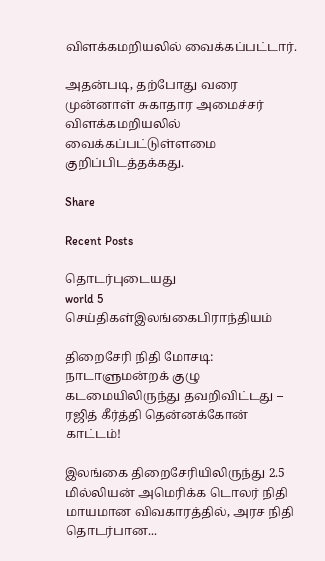விளக்கமறியலில் வைக்கப்பட்டார்.

அதன்படி, தற்போது வரை முன்னாள் சுகாதார அமைச்சர் விளக்கமறியலில் வைக்கப்பட்டுள்ளமை குறிப்பிடத்தக்கது.

Share

Recent Posts

தொடர்புடையது
world 5
செய்திகள்இலங்கைபிராந்தியம்

திறைசேரி நிதி மோசடி: நாடாளுமன்றக் குழு கடமையிலிருந்து தவறிவிட்டது – ரஜித் கீர்த்தி தென்னக்கோன் காட்டம்!

இலங்கை திறைசேரியிலிருந்து 2.5 மில்லியன் அமெரிக்க டொலர் நிதி மாயமான விவகாரத்தில், அரச நிதி தொடர்பான...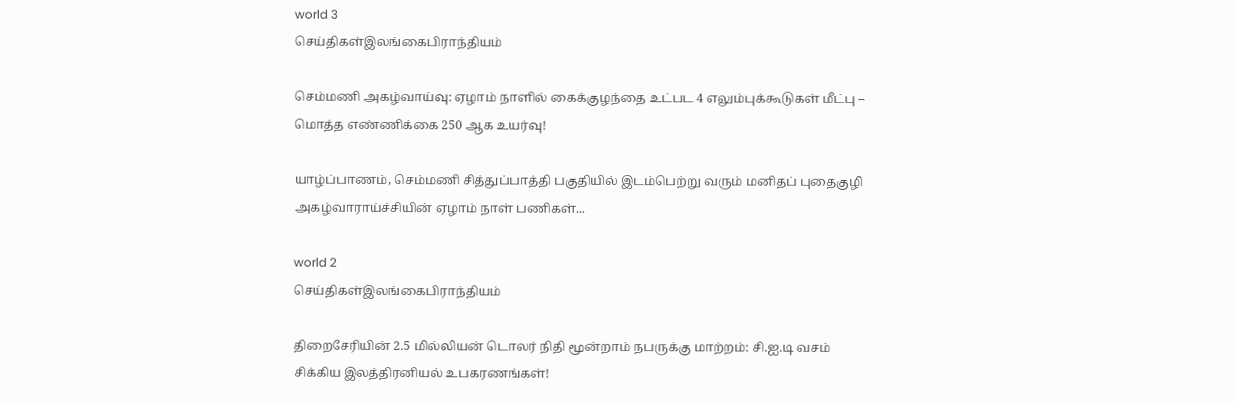world 3
செய்திகள்இலங்கைபிராந்தியம்

செம்மணி அகழ்வாய்வு: ஏழாம் நாளில் கைக்குழந்தை உட்பட 4 எலும்புக்கூடுகள் மீட்பு – மொத்த எண்ணிக்கை 250 ஆக உயர்வு!

யாழ்ப்பாணம், செம்மணி சித்துப்பாத்தி பகுதியில் இடம்பெற்று வரும் மனிதப் புதைகுழி அகழ்வாராய்ச்சியின் ஏழாம் நாள் பணிகள்...

world 2
செய்திகள்இலங்கைபிராந்தியம்

திறைசேரியின் 2.5 மில்லியன் டொலர் நிதி மூன்றாம் நபருக்கு மாற்றம்: சி.ஐ.டி வசம் சிக்கிய இலத்திரனியல் உபகரணங்கள்!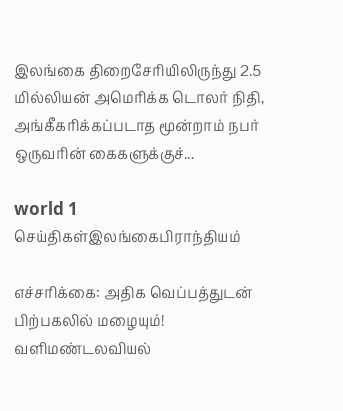இலங்கை திறைசேரியிலிருந்து 2.5 மில்லியன் அமெரிக்க டொலர் நிதி, அங்கீகரிக்கப்படாத மூன்றாம் நபர் ஒருவரின் கைகளுக்குச்...

world 1
செய்திகள்இலங்கைபிராந்தியம்

எச்சரிக்கை: அதிக வெப்பத்துடன் பிற்பகலில் மழையும்! வளிமண்டலவியல்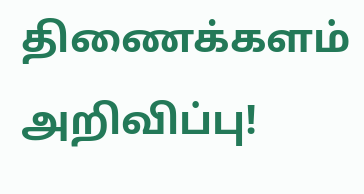திணைக்களம் அறிவிப்பு!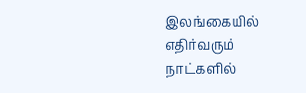இலங்கையில் எதிர்வரும் நாட்களில்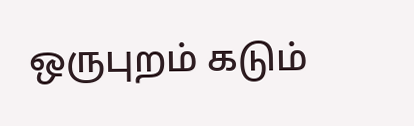ஒருபுறம் கடும்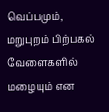வெப்பமும், மறுபுறம் பிற்பகல் வேளைகளில் மழையும் என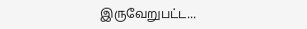இருவேறுபட்ட...